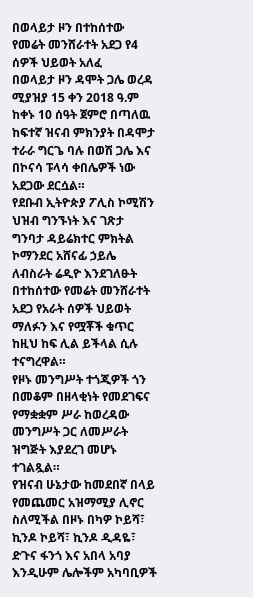በወላይታ ዞን በተከሰተው የመሬት መንሸራተት አደጋ የ4 ሰዎች ህይወት አለፈ
በወላይታ ዞን ዳሞት ጋሌ ወረዳ ሚያዝያ 15 ቀን 2018 ዓ.ም ከቀኑ 10 ሰዓት ጀምሮ በጣለዉ ከፍተኛ ዝናብ ምክንያት በዳሞታ ተራራ ግርጌ ባሉ በወሽ ጋሌ እና በኮናሳ ፑላሳ ቀበሌዎች ነው አደጋው ደርሷል።
የደቡብ ኢትዮጵያ ፖሊስ ኮሚሽን ህዝብ ግንኙነት እና ገጽታ ግንባታ ዳይሬክተር ምክትል ኮማንደር አሸናፊ ኃይሌ ለብስራት ሬዲዮ እንደገለፁት በተከሰተው የመሬት መንሸራተት አደጋ የአራት ሰዎች ህይወት ማለፉን እና የሟቾች ቁጥር ከዚህ ከፍ ሊል ይችላል ሲሉ ተናግረዋል።
የዞኑ መንግሥት ተጎጂዎች ጎን በመቆም በዘላቂነት የመደገፍና የማቋቋም ሥራ ከወረዳው መንግሥት ጋር ለመሥራት ዝግጅት እያደረገ መሆኑ ተገልጿል።
የዝናብ ሁኔታው ከመደበኛ በላይ የመጨመር አዝማሚያ ሊኖር ስለሚችል በዞኑ በካዎ ኮይሻ፣ ኪንዶ ኮይሻ፣ ኪንዶ ዲዳዬ፣ ድጉና ፋንጎ እና አበላ አባያ እንዲሁም ሌሎችም አካባቢዎች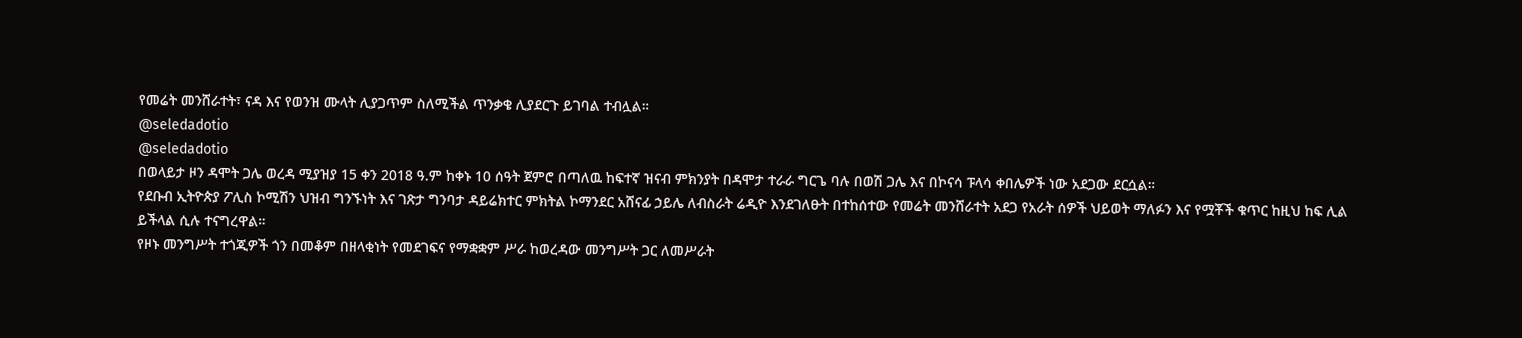የመሬት መንሸራተት፣ ናዳ እና የወንዝ ሙላት ሊያጋጥም ስለሚችል ጥንቃቄ ሊያደርጉ ይገባል ተብሏል።
@seledadotio
@seledadotio
በወላይታ ዞን ዳሞት ጋሌ ወረዳ ሚያዝያ 15 ቀን 2018 ዓ.ም ከቀኑ 10 ሰዓት ጀምሮ በጣለዉ ከፍተኛ ዝናብ ምክንያት በዳሞታ ተራራ ግርጌ ባሉ በወሽ ጋሌ እና በኮናሳ ፑላሳ ቀበሌዎች ነው አደጋው ደርሷል።
የደቡብ ኢትዮጵያ ፖሊስ ኮሚሽን ህዝብ ግንኙነት እና ገጽታ ግንባታ ዳይሬክተር ምክትል ኮማንደር አሸናፊ ኃይሌ ለብስራት ሬዲዮ እንደገለፁት በተከሰተው የመሬት መንሸራተት አደጋ የአራት ሰዎች ህይወት ማለፉን እና የሟቾች ቁጥር ከዚህ ከፍ ሊል ይችላል ሲሉ ተናግረዋል።
የዞኑ መንግሥት ተጎጂዎች ጎን በመቆም በዘላቂነት የመደገፍና የማቋቋም ሥራ ከወረዳው መንግሥት ጋር ለመሥራት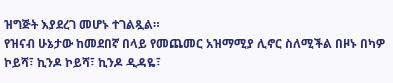ዝግጅት እያደረገ መሆኑ ተገልጿል።
የዝናብ ሁኔታው ከመደበኛ በላይ የመጨመር አዝማሚያ ሊኖር ስለሚችል በዞኑ በካዎ ኮይሻ፣ ኪንዶ ኮይሻ፣ ኪንዶ ዲዳዬ፣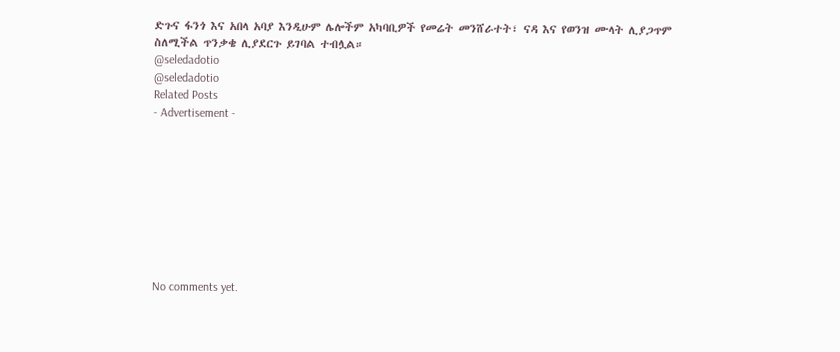ድጉና ፋንጎ እና አበላ አባያ እንዲሁም ሌሎችም አካባቢዎች የመሬት መንሸራተት፣ ናዳ እና የወንዝ ሙላት ሊያጋጥም ስለሚችል ጥንቃቄ ሊያደርጉ ይገባል ተብሏል።
@seledadotio
@seledadotio
Related Posts
- Advertisement -









No comments yet.